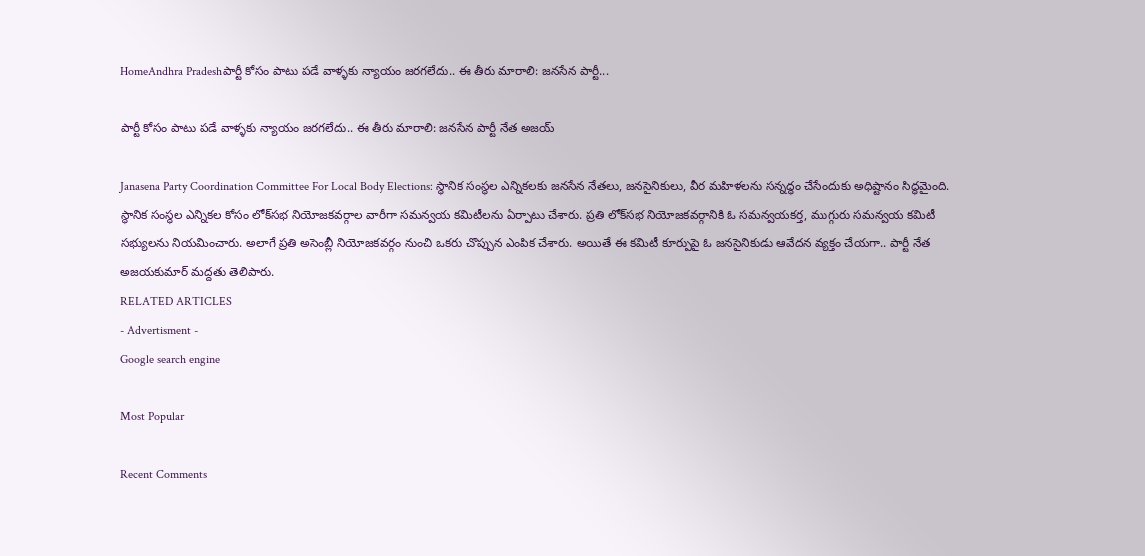HomeAndhra Pradeshపార్టీ కోసం పాటు పడే వాళ్ళకు న్యాయం జరగలేదు.. ఈ తీరు మారాలి: జనసేన పార్టీ...

పార్టీ కోసం పాటు పడే వాళ్ళకు న్యాయం జరగలేదు.. ఈ తీరు మారాలి: జనసేన పార్టీ నేత అజయ్

Janasena Party Coordination Committee For Local Body Elections: స్థానిక సంస్థల ఎన్నికలకు జనసేన నేతలు, జనసైనికులు, వీర మహిళలను సన్నద్ధం చేసేందుకు అధిష్టానం సిద్ధమైంది. స్థానిక సంస్థల ఎన్నికల కోసం లోక్‌సభ నియోజకవర్గాల వారీగా సమన్వయ కమిటీలను ఏర్పాటు చేశారు. ప్రతి లోక్‌సభ నియోజకవర్గానికి ఓ సమన్వయకర్త, ముగ్గురు సమన్వయ కమిటీ సభ్యులను నియమించారు. అలాగే ప్రతి అసెంబ్లీ నియోజకవర్గం నుంచి ఒకరు చొప్పున ఎంపిక చేశారు. అయితే ఈ కమిటీ కూర్పుపై ఓ జనసైనికుడు ఆవేదన వ్యక్తం చేయగా.. పార్టీ నేత అజయకుమార్ మద్దతు తెలిపారు.
RELATED ARTICLES
- Advertisment -
Google search engine

Most Popular

Recent Comments